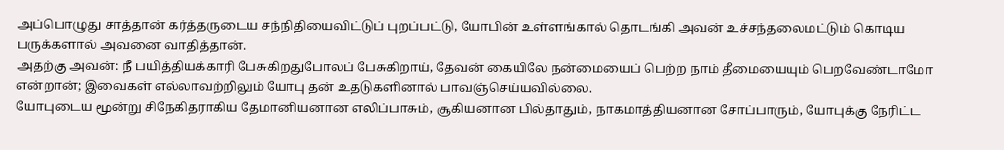அப்பொழுது சாத்தான் கர்த்தருடைய சந்நிதியைவிட்டுப் புறப்பட்டு, யோபின் உள்ளங்கால் தொடங்கி அவன் உச்சந்தலைமட்டும் கொடிய பருக்களால் அவனை வாதித்தான்.
அதற்கு அவன்: நீ பயித்தியக்காரி பேசுகிறதுபோலப் பேசுகிறாய், தேவன் கையிலே நன்மையைப் பெற்ற நாம் தீமையையும் பெறவேண்டாமோ என்றான்; இவைகள் எல்லாவற்றிலும் யோபு தன் உதடுகளினால் பாவஞ்செய்யவில்லை.
யோபுடைய மூன்று சிநேகிதராகிய தேமானியனான எலிப்பாசும், சூகியனான பில்தாதும், நாகமாத்தியனான சோப்பாரும், யோபுக்கு நேரிட்ட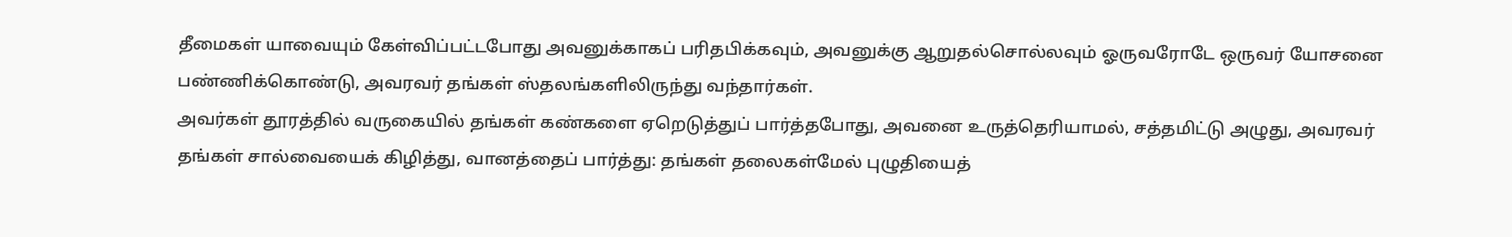தீமைகள் யாவையும் கேள்விப்பட்டபோது அவனுக்காகப் பரிதபிக்கவும், அவனுக்கு ஆறுதல்சொல்லவும் ஓருவரோடே ஒருவர் யோசனை பண்ணிக்கொண்டு, அவரவர் தங்கள் ஸ்தலங்களிலிருந்து வந்தார்கள்.
அவர்கள் தூரத்தில் வருகையில் தங்கள் கண்களை ஏறெடுத்துப் பார்த்தபோது, அவனை உருத்தெரியாமல், சத்தமிட்டு அழுது, அவரவர் தங்கள் சால்வையைக் கிழித்து, வானத்தைப் பார்த்து: தங்கள் தலைகள்மேல் புழுதியைத்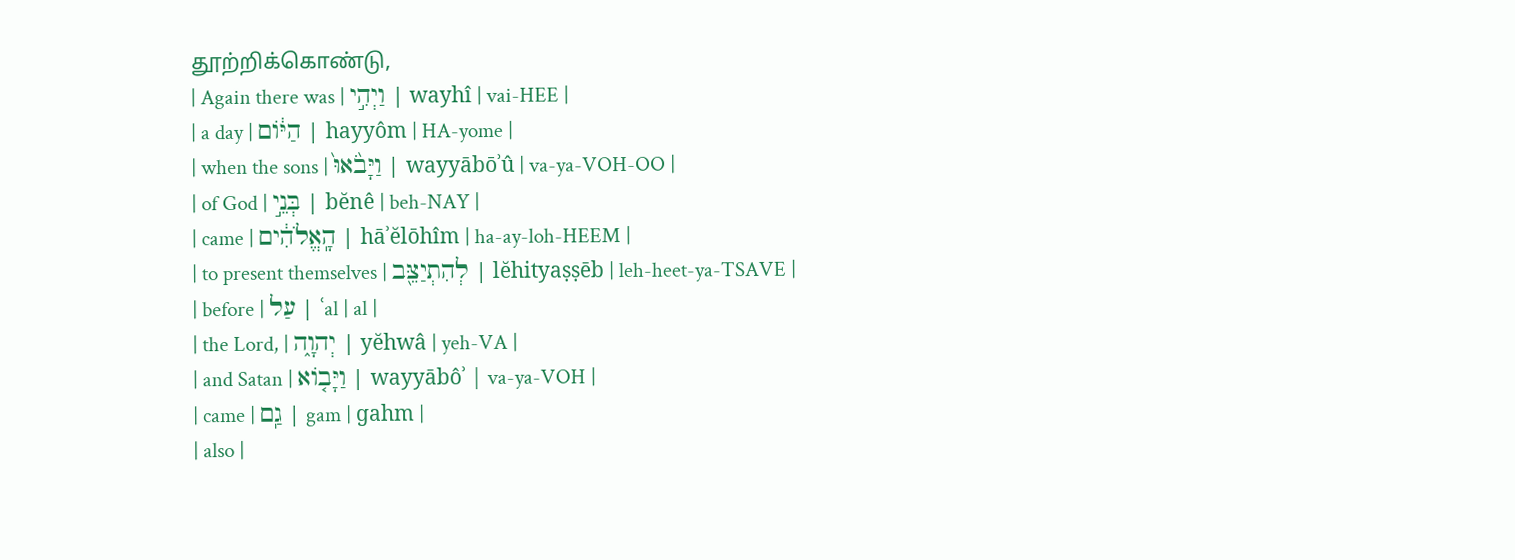தூற்றிக்கொண்டு,
| Again there was | וַיְהִ֣י | wayhî | vai-HEE |
| a day | הַיּ֔וֹם | hayyôm | HA-yome |
| when the sons | וַיָּבֹ֙אוּ֙ | wayyābōʾû | va-ya-VOH-OO |
| of God | בְּנֵ֣י | bĕnê | beh-NAY |
| came | הָֽאֱלֹהִ֔ים | hāʾĕlōhîm | ha-ay-loh-HEEM |
| to present themselves | לְהִתְיַצֵּ֖ב | lĕhityaṣṣēb | leh-heet-ya-TSAVE |
| before | עַל | ʿal | al |
| the Lord, | יְהוָ֑ה | yĕhwâ | yeh-VA |
| and Satan | וַיָּב֤וֹא | wayyābôʾ | va-ya-VOH |
| came | גַֽם | gam | ɡahm |
| also |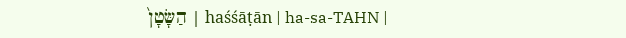הַשָּׂטָן֙ | haśśāṭān | ha-sa-TAHN |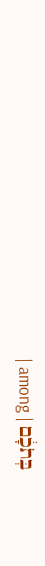| among | בְּתֹכָ֔ם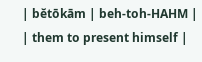| bĕtōkām | beh-toh-HAHM |
| them to present himself |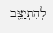לְהִתְיַצֵּ֖ב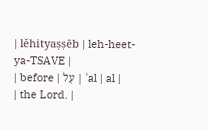| lĕhityaṣṣēb | leh-heet-ya-TSAVE |
| before | עַל | ʿal | al |
| the Lord. |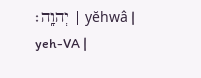יְהוָֽה׃ | yĕhwâ | yeh-VA |